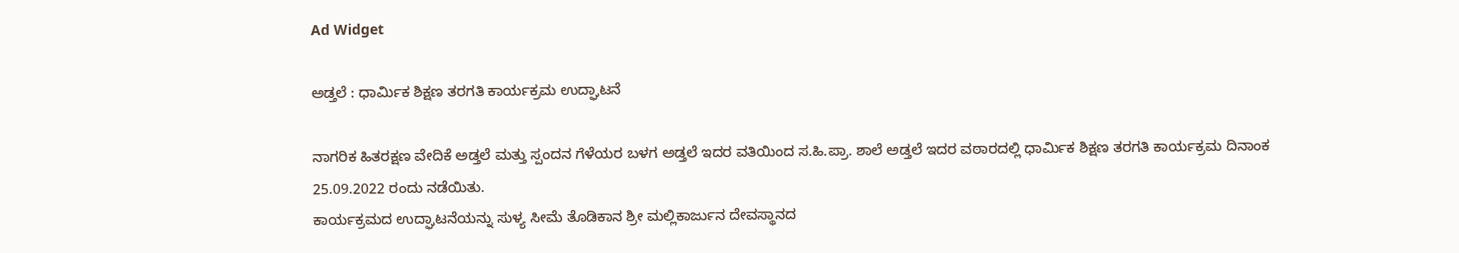Ad Widget

ಅಡ್ತಲೆ : ಧಾರ್ಮಿಕ ಶಿಕ್ಷಣ ತರಗತಿ ಕಾರ್ಯಕ್ರಮ ಉದ್ಘಾಟನೆ

ನಾಗರಿಕ ಹಿತರಕ್ಷಣ ವೇದಿಕೆ ಅಡ್ತಲೆ ಮತ್ತು ಸ್ಪಂದನ ಗೆಳೆಯರ ಬಳಗ ಅಡ್ತಲೆ ಇದರ ವತಿಯಿಂದ ಸ.ಹಿ.ಪ್ರಾ. ಶಾಲೆ ಅಡ್ತಲೆ ಇದರ ವಠಾರದಲ್ಲಿ ಧಾರ್ಮಿಕ ಶಿಕ್ಷಣ ತರಗತಿ ಕಾರ್ಯಕ್ರಮ ದಿನಾಂಕ 25.09.2022 ರಂದು ನಡೆಯಿತು.
ಕಾರ್ಯಕ್ರಮದ ಉದ್ಘಾಟನೆಯನ್ನು ಸುಳ್ಯ ಸೀಮೆ ತೊಡಿಕಾನ ಶ್ರೀ ಮಲ್ಲಿಕಾರ್ಜುನ ದೇವಸ್ಥಾನದ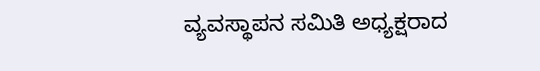ವ್ಯವಸ್ಥಾಪನ ಸಮಿತಿ ಅಧ್ಯಕ್ಷರಾದ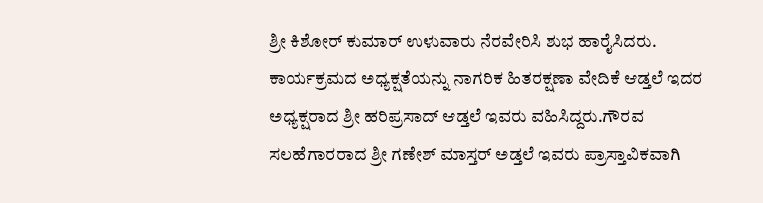ಶ್ರೀ ಕಿಶೋರ್ ಕುಮಾರ್ ಉಳುವಾರು ನೆರವೇರಿಸಿ ಶುಭ ಹಾರೈಸಿದರು. ಕಾರ್ಯಕ್ರಮದ ಅಧ್ಯಕ್ಷತೆಯನ್ನು ನಾಗರಿಕ ಹಿತರಕ್ಷಣಾ ವೇದಿಕೆ ಆಡ್ತಲೆ ಇದರ ಅಧ್ಯಕ್ಷರಾದ ಶ್ರೀ ಹರಿಪ್ರಸಾದ್ ಆಡ್ತಲೆ ಇವರು ವಹಿಸಿದ್ದರು.ಗೌರವ ಸಲಹೆಗಾರರಾದ ಶ್ರೀ ಗಣೇಶ್ ಮಾಸ್ತರ್ ಅಡ್ತಲೆ ಇವರು ಪ್ರಾಸ್ತಾವಿಕವಾಗಿ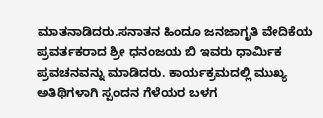ಮಾತನಾಡಿದರು.ಸನಾತನ ಹಿಂದೂ ಜನಜಾಗೃತಿ ವೇದಿಕೆಯ ಪ್ರವರ್ತಕರಾದ ಶ್ರೀ ಧನಂಜಯ ಬಿ ಇವರು ಧಾರ್ಮಿಕ ಪ್ರವಚನವನ್ನು ಮಾಡಿದರು. ಕಾರ್ಯಕ್ರಮದಲ್ಲಿ ಮುಖ್ಯ ಅತಿಥಿಗಳಾಗಿ ಸ್ಪಂದನ ಗೆಳೆಯರ ಬಳಗ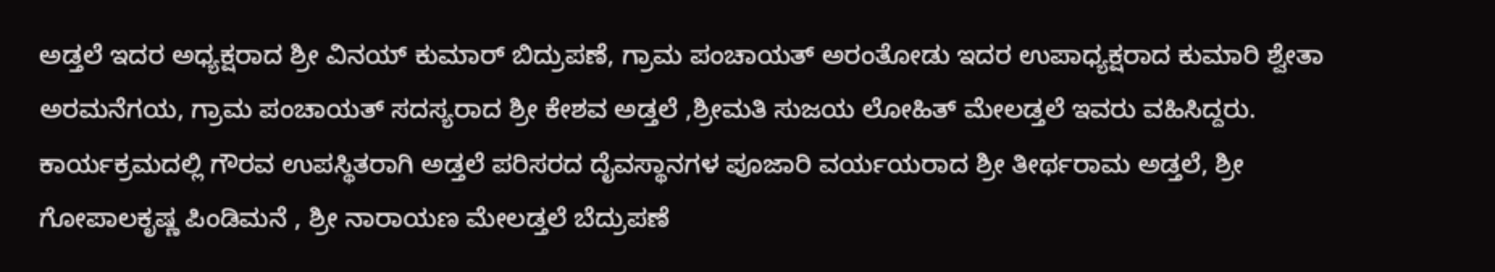ಅಡ್ತಲೆ ಇದರ ಅಧ್ಯಕ್ಷರಾದ ಶ್ರೀ ವಿನಯ್ ಕುಮಾರ್ ಬಿದ್ರುಪಣೆ, ಗ್ರಾಮ ಪಂಚಾಯತ್ ಅರಂತೋಡು ಇದರ ಉಪಾಧ್ಯಕ್ಷರಾದ ಕುಮಾರಿ ಶ್ವೇತಾ ಅರಮನೆಗಯ, ಗ್ರಾಮ ಪಂಚಾಯತ್ ಸದಸ್ಯರಾದ ಶ್ರೀ ಕೇಶವ ಅಡ್ತಲೆ ,ಶ್ರೀಮತಿ ಸುಜಯ ಲೋಹಿತ್ ಮೇಲಡ್ತಲೆ ಇವರು ವಹಿಸಿದ್ದರು. ಕಾರ್ಯಕ್ರಮದಲ್ಲಿ ಗೌರವ ಉಪಸ್ಥಿತರಾಗಿ ಅಡ್ತಲೆ ಪರಿಸರದ ದೈವಸ್ಥಾನಗಳ ಪೂಜಾರಿ ವರ್ಯಯರಾದ ಶ್ರೀ ತೀರ್ಥರಾಮ ಅಡ್ತಲೆ, ಶ್ರೀ ಗೋಪಾಲಕೃಷ್ಣ ಪಿಂಡಿಮನೆ , ಶ್ರೀ ನಾರಾಯಣ ಮೇಲಡ್ತಲೆ ಬೆದ್ರುಪಣೆ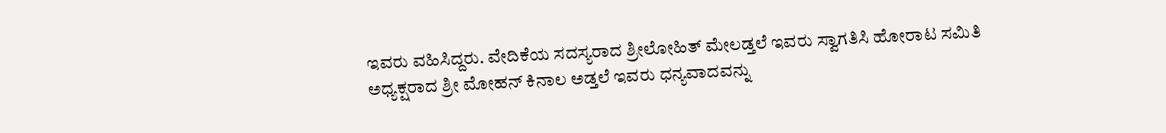ಇವರು ವಹಿಸಿದ್ದರು. ವೇದಿಕೆಯ ಸದಸ್ಯರಾದ ಶ್ರೀಲೋಹಿತ್ ಮೇಲಡ್ತಲೆ ಇವರು ಸ್ವಾಗತಿಸಿ ಹೋರಾಟ ಸಮಿತಿ ಅಧ್ಯಕ್ಷರಾದ ಶ್ರೀ ಮೋಹನ್ ಕಿನಾಲ ಅಡ್ತಲೆ ಇವರು ಧನ್ಯವಾದವನ್ನು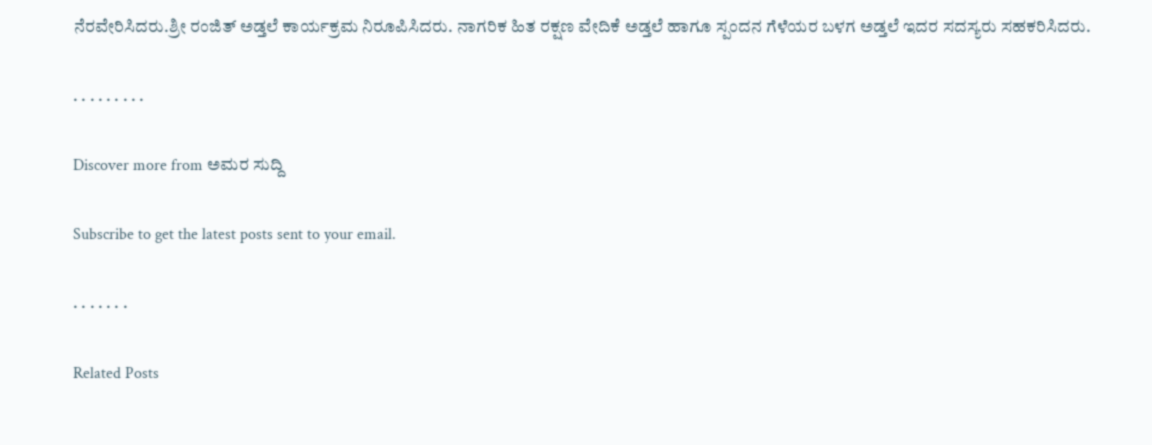ನೆರವೇರಿಸಿದರು.ಶ್ರೀ ರಂಜಿತ್ ಅಡ್ತಲೆ ಕಾರ್ಯಕ್ರಮ ನಿರೂಪಿಸಿದರು. ನಾಗರಿಕ ಹಿತ ರಕ್ಷಣ ವೇದಿಕೆ ಅಡ್ತಲೆ ಹಾಗೂ ಸ್ಪಂದನ ಗೆಳೆಯರ ಬಳಗ ಅಡ್ತಲೆ ಇದರ ಸದಸ್ಯರು ಸಹಕರಿಸಿದರು.

. . . . . . . . .

Discover more from ಅಮರ ಸುದ್ದಿ

Subscribe to get the latest posts sent to your email.

. . . . . . .

Related Posts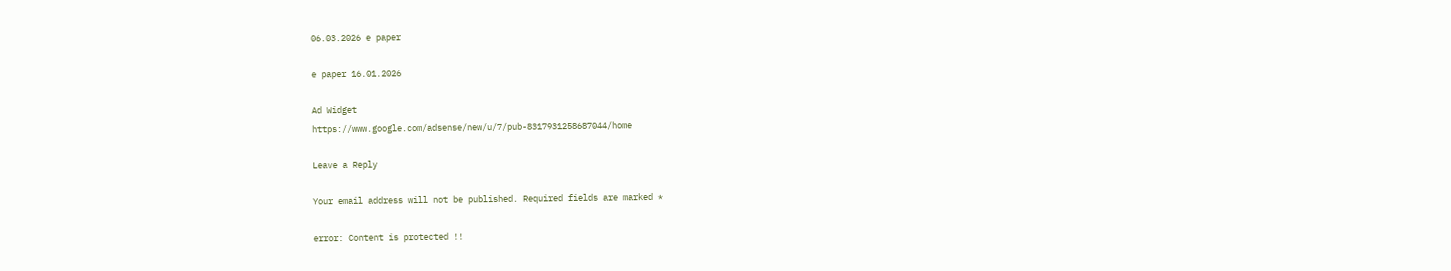06.03.2026 e paper

e paper 16.01.2026

Ad Widget
https://www.google.com/adsense/new/u/7/pub-8317931258687044/home

Leave a Reply

Your email address will not be published. Required fields are marked *

error: Content is protected !!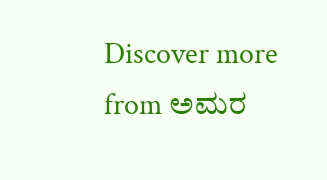Discover more from ಅಮರ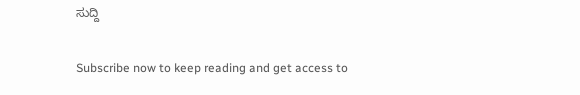ಸುದ್ದಿ

Subscribe now to keep reading and get access to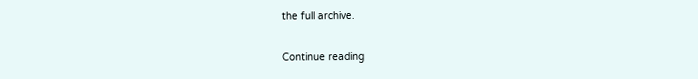the full archive.

Continue reading